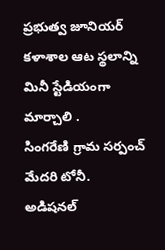ప్రభుత్వ జూనియర్ కళాశాల ఆట స్థలాన్ని మినీ స్టేడియంగా మార్చాలి .
సింగరేణి గ్రామ సర్పంచ్ మేదరి టోనీ.
అడిషనల్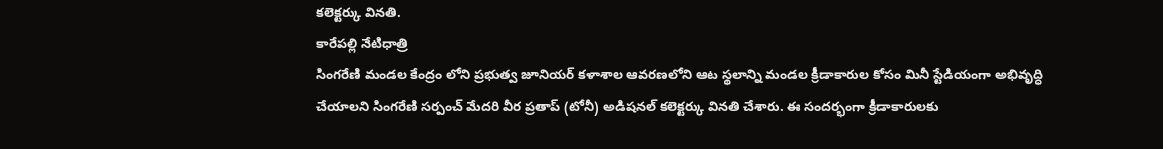కలెక్టర్కు వినతి.
కారేపల్లి నేటిధాత్రి
సింగరేణి మండల కేంద్రం లోని ప్రభుత్వ జూనియర్ కళాశాల ఆవరణలోని ఆట స్థలాన్ని మండల క్రీడాకారుల కోసం మినీ స్టేడియంగా అభివృద్ధి చేయాలని సింగరేణి సర్పంచ్ మేదరి వీర ప్రతాప్ (టోనీ) అడిషనల్ కలెక్టర్కు వినతి చేశారు. ఈ సందర్భంగా క్రీడాకారులకు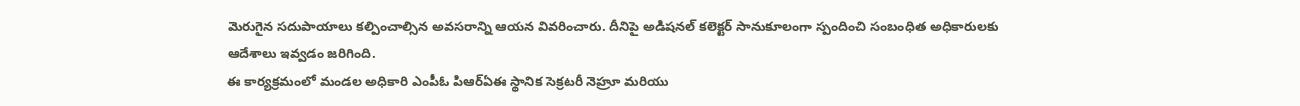మెరుగైన సదుపాయాలు కల్పించాల్సిన అవసరాన్ని ఆయన వివరించారు. దీనిపై అడిషనల్ కలెక్టర్ సానుకూలంగా స్పందించి సంబంధిత అధికారులకు ఆదేశాలు ఇవ్వడం జరిగింది.
ఈ కార్యక్రమంలో మండల అధికారి ఎంపీఓ పిఆర్ఏఈ స్థానిక సెక్రటరీ నెహ్రూ మరియు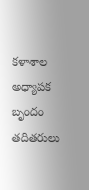కళాశాల అధ్యాపక బృందం తదితరులు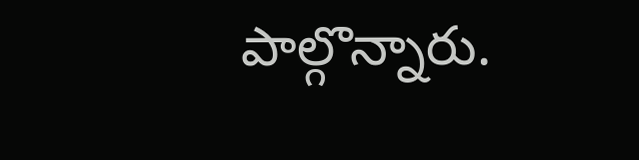పాల్గొన్నారు.